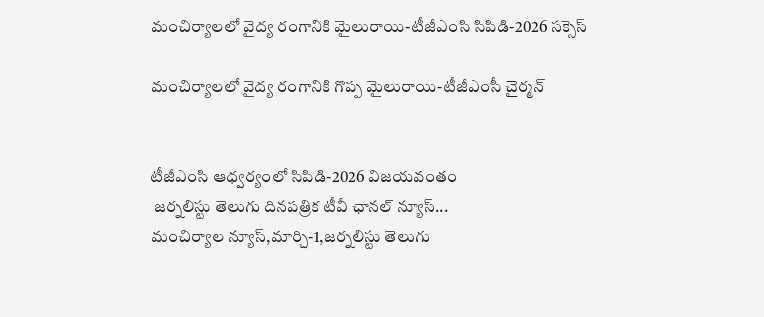మంచిర్యాలలో వైద్య రంగానికి మైలురాయి-టీజీఎంసి సిపిడి-2026 సక్సెస్

మంచిర్యాలలో వైద్య రంగానికి గొప్ప మైలురాయి-టీజీఎంసీ చైర్మన్


టీజీఎంసి ఆధ్వర్యంలో సిపిడి-2026 విజయవంతం
 జర్నలిస్టు తెలుగు దినపత్రిక టీవీ ఛానల్ న్యూస్...
మంచిర్యాల న్యూస్,మార్చి-1,జర్నలిస్టు తెలుగు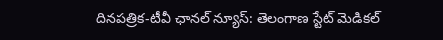దినపత్రిక-టీవీ ఛానల్ న్యూస్: తెలంగాణ స్టేట్ మెడికల్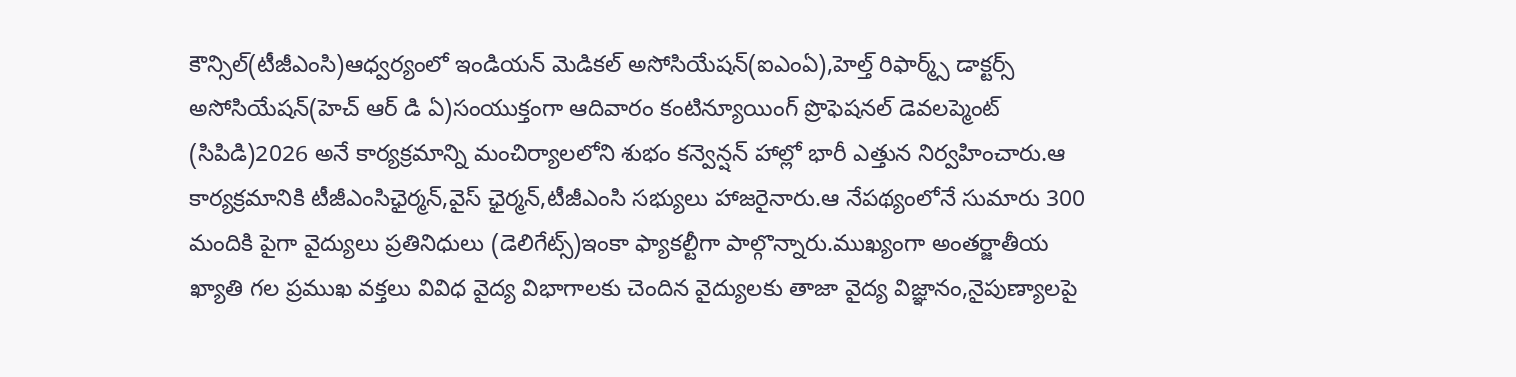కౌన్సిల్(టీజీఎంసి)ఆధ్వర్యంలో ఇండియన్ మెడికల్ అసోసియేషన్(ఐఎంఏ),హెల్త్ రిఫార్మ్స్ డాక్టర్స్ అసోసియేషన్(హెచ్ ఆర్ డి ఏ)సంయుక్తంగా ఆదివారం కంటిన్యూయింగ్ ప్రొఫెషనల్ డెవలప్మెంట్ (సిపిడి)2026 అనే కార్యక్రమాన్ని మంచిర్యాలలోని శుభం కన్వెన్షన్ హాల్లో భారీ ఎత్తున నిర్వహించారు.ఆ కార్యక్రమానికి టీజీఎంసిఛైర్మన్,వైస్ ఛైర్మన్,టీజీఎంసి సభ్యులు హాజరైనారు.ఆ నేపథ్యంలోనే సుమారు 300 మందికి పైగా వైద్యులు ప్రతినిధులు (డెలిగేట్స్)ఇంకా ఫ్యాకల్టీగా పాల్గొన్నారు.ముఖ్యంగా అంతర్జాతీయ ఖ్యాతి గల ప్రముఖ వక్తలు వివిధ వైద్య విభాగాలకు చెందిన వైద్యులకు తాజా వైద్య విజ్ఞానం,నైపుణ్యాలపై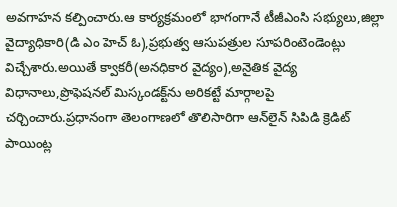అవగాహన కల్పించారు.ఆ కార్యక్రమంలో భాగంగానే టీజీఎంసి సభ్యులు,జిల్లా వైద్యాధికారి(డి ఎం హెచ్ ఓ),ప్రభుత్వ ఆసుపత్రుల సూపరింటెండెంట్లు విచ్చేశారు.అయితే క్వాకరీ(అనధికార వైద్యం),అనైతిక వైద్య విధానాలు,ప్రొఫెషనల్ మిస్కండక్ట్‌ను అరికట్టే మార్గాలపై చర్చించారు.ప్రధానంగా తెలంగాణలో తొలిసారిగా ఆన్‌లైన్ సిపిడి క్రెడిట్ పాయింట్ల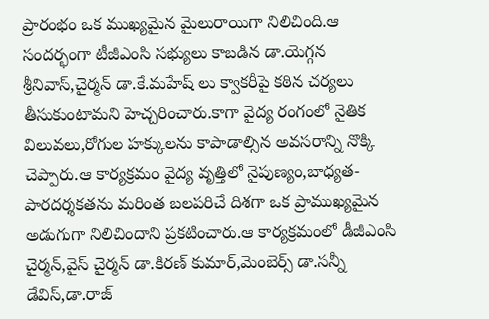ప్రారంభం ఒక ముఖ్యమైన మైలురాయిగా నిలిచింది.ఆ సందర్భంగా టీజీఎంసి సభ్యులు కాబడిన డా.యెగ్గన శ్రీనివాస్,చైర్మన్ డా.కే.మహేష్ లు క్వాకరీపై కఠిన చర్యలు తీసుకుంటామని హెచ్చరించారు.కాగా వైద్య రంగంలో నైతిక విలువలు,రోగుల హక్కులను కాపాడాల్సిన అవసరాన్ని నొక్కి చెప్పారు.ఆ కార్యక్రమం వైద్య వృత్తిలో నైపుణ్యం,బాధ్యత-పారదర్శకతను మరింత బలపరిచే దిశగా ఒక ప్రాముఖ్యమైన అడుగుగా నిలిచిందాని ప్రకటించారు.ఆ కార్యక్రమంలో డీజీఎంసి చైర్మన్,వైస్ చైర్మన్ డా.కిరణ్ కుమార్,మెంబెర్స్ డా.సన్నీ డేవిస్,డా.రాజ్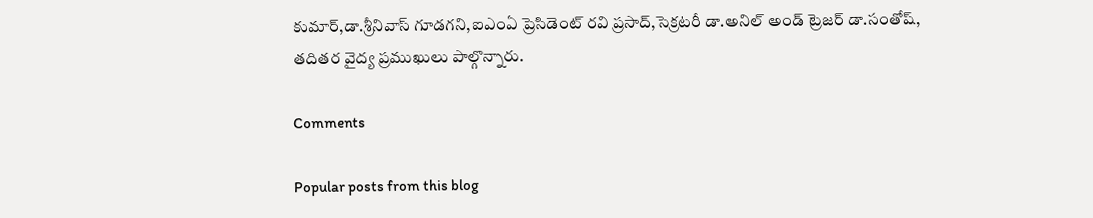కుమార్,డా.శ్రీనివాస్ గూడగని,ఐఎంఏ ప్రెసిడెంట్ రవి ప్రసాద్,సెక్రటరీ డా.అనిల్ అండ్ ట్రెజర్ డా.సంతోష్, తదితర వైద్య ప్రముఖులు పాల్గొన్నారు.

Comments

Popular posts from this blog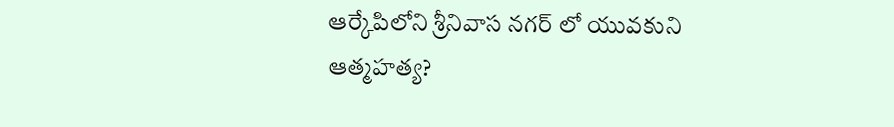ఆర్కేపిలోని శ్రీనివాస నగర్ లో యువకుని ఆత్మహత్య?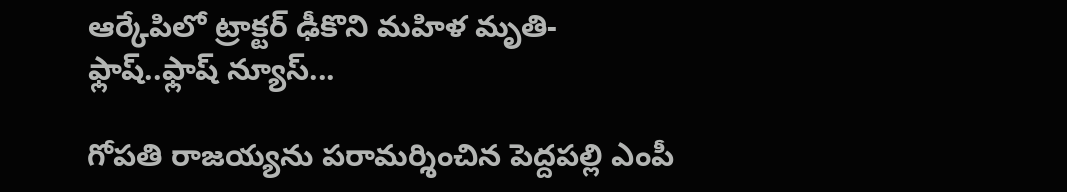ఆర్కేపిలో ట్రాక్టర్ ఢీకొని మహిళ మృతి-ఫ్లాష్..ఫ్లాష్ న్యూస్...

గోపతి రాజయ్యను పరామర్శించిన పెద్దపల్లి ఎంపీ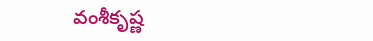వంశీకృష్ణ